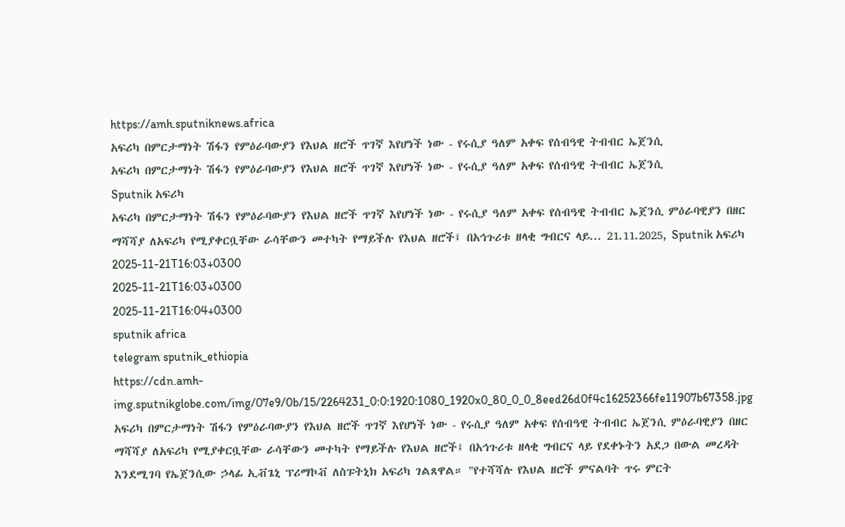https://amh.sputniknews.africa
አፍሪካ በምርታማነት ሽፋን የምዕራባውያን የእህል ዘሮች ጥገኛ እየሆነች ነው - የሩሲያ ዓለም አቀፍ የሰብዓዊ ትብብር ኤጀንሲ
አፍሪካ በምርታማነት ሽፋን የምዕራባውያን የእህል ዘሮች ጥገኛ እየሆነች ነው - የሩሲያ ዓለም አቀፍ የሰብዓዊ ትብብር ኤጀንሲ
Sputnik አፍሪካ
አፍሪካ በምርታማነት ሽፋን የምዕራባውያን የእህል ዘሮች ጥገኛ እየሆነች ነው - የሩሲያ ዓለም አቀፍ የሰብዓዊ ትብብር ኤጀንሲ ምዕራባዊያን በዘር ማሻሻያ ለአፍሪካ የሚያቀርቧቸው ራሳቸውን መተካት የማይችሉ የእህል ዘሮች፤ በአኅጉሪቱ ዘላቂ ግብርና ላይ... 21.11.2025, Sputnik አፍሪካ
2025-11-21T16:03+0300
2025-11-21T16:03+0300
2025-11-21T16:04+0300
sputnik africa
telegram sputnik_ethiopia
https://cdn.amh-img.sputnikglobe.com/img/07e9/0b/15/2264231_0:0:1920:1080_1920x0_80_0_0_8eed26d0f4c16252366fe11907b67358.jpg
አፍሪካ በምርታማነት ሽፋን የምዕራባውያን የእህል ዘሮች ጥገኛ እየሆነች ነው - የሩሲያ ዓለም አቀፍ የሰብዓዊ ትብብር ኤጀንሲ ምዕራባዊያን በዘር ማሻሻያ ለአፍሪካ የሚያቀርቧቸው ራሳቸውን መተካት የማይችሉ የእህል ዘሮች፤ በአኅጉሪቱ ዘላቂ ግብርና ላይ የደቀኑትን አደጋ በውል መረዳት እንደሚገባ የኤጀንሲው ኃላፊ ኢቭጌኒ ፕሪማኮቭ ለስፑትኒክ አፍሪካ ገልጸዋል። "የተሻሻሉ የእህል ዘሮች ምናልባት ጥሩ ምርት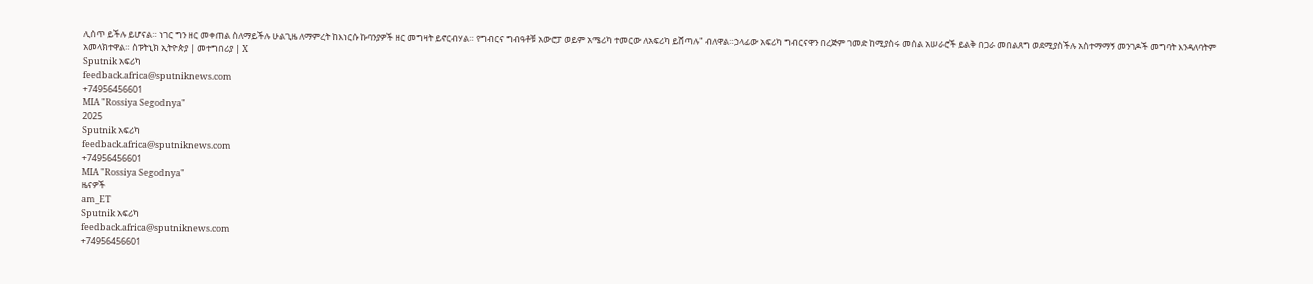ሊሰጥ ይችሉ ይሆናል። ነገር ግን ዘር መቀጠል ስለማይችሉ ሁልጊዜ ለማምረት ከእነርሱ ኩባንያዎች ዘር መግዛት ይኖርብሃል። የግብርና ግብዓቶቹ አውሮፓ ወይም አሜሪካ ተመርው ለአፍሪካ ይሸጣሉ" ብለዋል።ኃላፊው አፍሪካ ግብርናዋን በረጅም ገመድ ከሚያስሩ መሰል አሠራሮች ይልቅ በጋራ መበልጸግ ወደሚያስችሉ አስተማማኝ መንገዶች መግባት እንዳለባትም አመላክተዋል። ስፑትኒክ ኢትዮጵያ | መተግበሪያ | X
Sputnik አፍሪካ
feedback.africa@sputniknews.com
+74956456601
MIA "Rossiya Segodnya"
2025
Sputnik አፍሪካ
feedback.africa@sputniknews.com
+74956456601
MIA "Rossiya Segodnya"
ዜናዎች
am_ET
Sputnik አፍሪካ
feedback.africa@sputniknews.com
+74956456601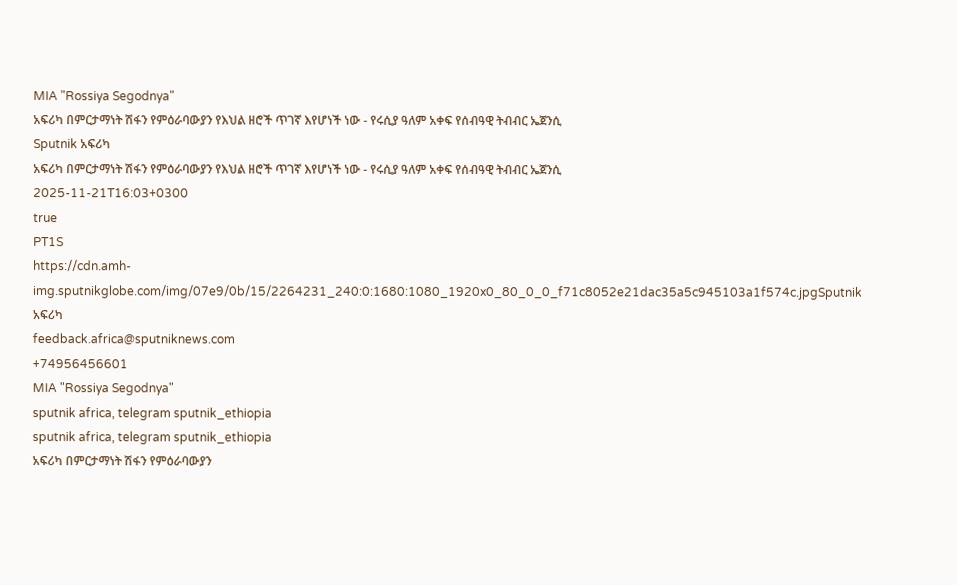MIA "Rossiya Segodnya"
አፍሪካ በምርታማነት ሽፋን የምዕራባውያን የእህል ዘሮች ጥገኛ እየሆነች ነው - የሩሲያ ዓለም አቀፍ የሰብዓዊ ትብብር ኤጀንሲ
Sputnik አፍሪካ
አፍሪካ በምርታማነት ሽፋን የምዕራባውያን የእህል ዘሮች ጥገኛ እየሆነች ነው - የሩሲያ ዓለም አቀፍ የሰብዓዊ ትብብር ኤጀንሲ
2025-11-21T16:03+0300
true
PT1S
https://cdn.amh-img.sputnikglobe.com/img/07e9/0b/15/2264231_240:0:1680:1080_1920x0_80_0_0_f71c8052e21dac35a5c945103a1f574c.jpgSputnik አፍሪካ
feedback.africa@sputniknews.com
+74956456601
MIA "Rossiya Segodnya"
sputnik africa, telegram sputnik_ethiopia
sputnik africa, telegram sputnik_ethiopia
አፍሪካ በምርታማነት ሽፋን የምዕራባውያን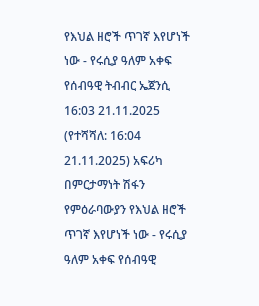የእህል ዘሮች ጥገኛ እየሆነች ነው - የሩሲያ ዓለም አቀፍ የሰብዓዊ ትብብር ኤጀንሲ
16:03 21.11.2025 (የተሻሻለ: 16:04 21.11.2025) አፍሪካ በምርታማነት ሽፋን የምዕራባውያን የእህል ዘሮች ጥገኛ እየሆነች ነው - የሩሲያ ዓለም አቀፍ የሰብዓዊ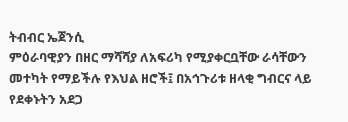ትብብር ኤጀንሲ
ምዕራባዊያን በዘር ማሻሻያ ለአፍሪካ የሚያቀርቧቸው ራሳቸውን መተካት የማይችሉ የእህል ዘሮች፤ በአኅጉሪቱ ዘላቂ ግብርና ላይ የደቀኑትን አደጋ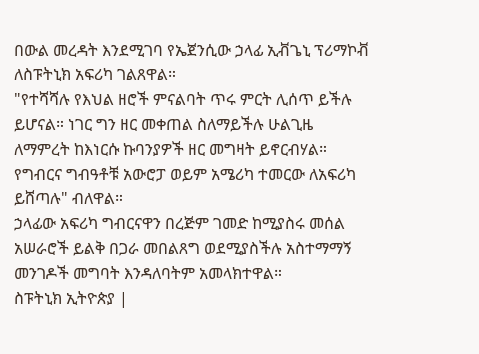በውል መረዳት እንደሚገባ የኤጀንሲው ኃላፊ ኢቭጌኒ ፕሪማኮቭ ለስፑትኒክ አፍሪካ ገልጸዋል።
"የተሻሻሉ የእህል ዘሮች ምናልባት ጥሩ ምርት ሊሰጥ ይችሉ ይሆናል። ነገር ግን ዘር መቀጠል ስለማይችሉ ሁልጊዜ ለማምረት ከእነርሱ ኩባንያዎች ዘር መግዛት ይኖርብሃል። የግብርና ግብዓቶቹ አውሮፓ ወይም አሜሪካ ተመርው ለአፍሪካ ይሸጣሉ" ብለዋል።
ኃላፊው አፍሪካ ግብርናዋን በረጅም ገመድ ከሚያስሩ መሰል አሠራሮች ይልቅ በጋራ መበልጸግ ወደሚያስችሉ አስተማማኝ መንገዶች መግባት እንዳለባትም አመላክተዋል።
ስፑትኒክ ኢትዮጵያ |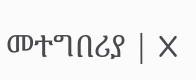መተግበሪያ | X